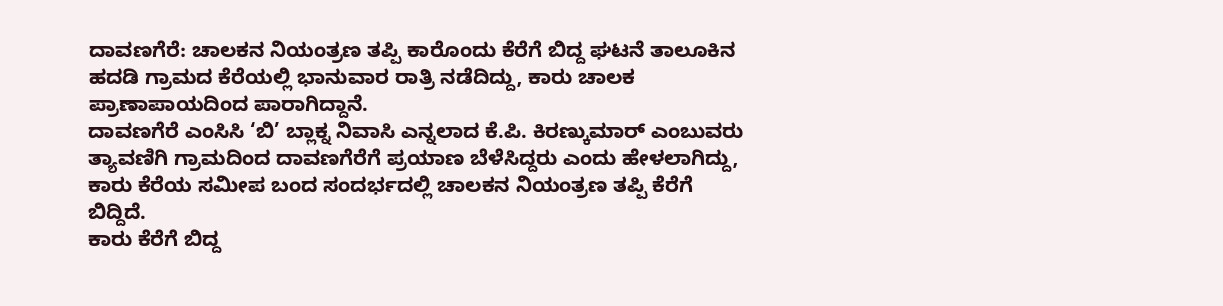ದಾವಣಗೆರೆ: ಚಾಲಕನ ನಿಯಂತ್ರಣ ತಪ್ಪಿ ಕಾರೊಂದು ಕೆರೆಗೆ ಬಿದ್ದ ಘಟನೆ ತಾಲೂಕಿನ ಹದಡಿ ಗ್ರಾಮದ ಕೆರೆಯಲ್ಲಿ ಭಾನುವಾರ ರಾತ್ರಿ ನಡೆದಿದ್ದು, ಕಾರು ಚಾಲಕ ಪ್ರಾಣಾಪಾಯದಿಂದ ಪಾರಾಗಿದ್ದಾನೆ.
ದಾವಣಗೆರೆ ಎಂಸಿಸಿ ‘ಬಿ’ ಬ್ಲಾಕ್ನ ನಿವಾಸಿ ಎನ್ನಲಾದ ಕೆ.ಪಿ. ಕಿರಣ್ಕುಮಾರ್ ಎಂಬುವರು ತ್ಯಾವಣಿಗಿ ಗ್ರಾಮದಿಂದ ದಾವಣಗೆರೆಗೆ ಪ್ರಯಾಣ ಬೆಳೆಸಿದ್ದರು ಎಂದು ಹೇಳಲಾಗಿದ್ದು, ಕಾರು ಕೆರೆಯ ಸಮೀಪ ಬಂದ ಸಂದರ್ಭದಲ್ಲಿ ಚಾಲಕನ ನಿಯಂತ್ರಣ ತಪ್ಪಿ ಕೆರೆಗೆ ಬಿದ್ದಿದೆ.
ಕಾರು ಕೆರೆಗೆ ಬಿದ್ದ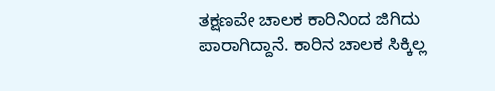ತಕ್ಷಣವೇ ಚಾಲಕ ಕಾರಿನಿಂದ ಜಿಗಿದು ಪಾರಾಗಿದ್ದಾನೆ. ಕಾರಿನ ಚಾಲಕ ಸಿಕ್ಕಿಲ್ಲ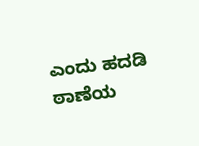ಎಂದು ಹದಡಿ ಠಾಣೆಯ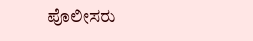ಪೊಲೀಸರು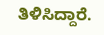ತಿಳಿಸಿದ್ದಾರೆ.